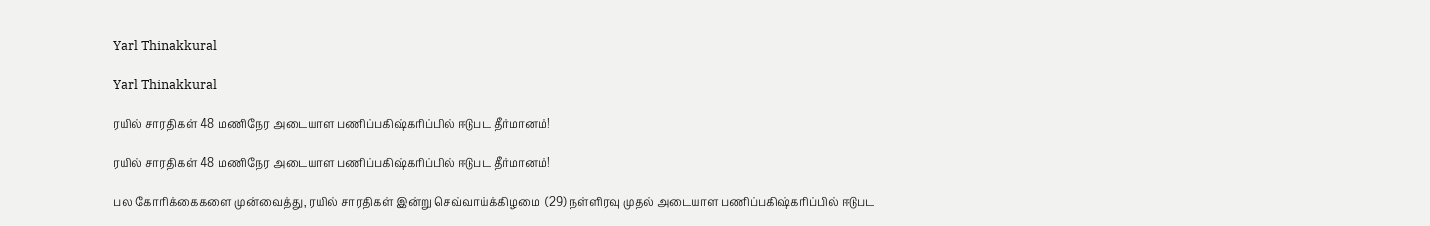Yarl Thinakkural

Yarl Thinakkural

ரயில் சாரதிகள் 48 மணிநேர அடையாள பணிப்பகிஷ்கரிப்பில் ஈடுபட தீர்மானம்!

ரயில் சாரதிகள் 48 மணிநேர அடையாள பணிப்பகிஷ்கரிப்பில் ஈடுபட தீர்மானம்!

பல கோரிக்கைகளை முன்வைத்து, ரயில் சாரதிகள் இன்று செவ்வாய்க்கிழமை  (29) நள்ளிரவு முதல் அடையாள பணிப்பகிஷ்கரிப்பில் ஈடுபட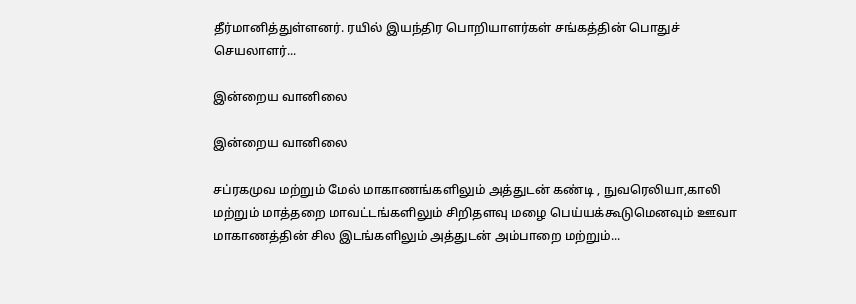தீர்மானித்துள்ளனர். ரயில் இயந்திர பொறியாளர்கள் சங்கத்தின் பொதுச் செயலாளர்...

இன்றைய வானிலை

இன்றைய வானிலை

சப்ரகமுவ மற்றும் மேல் மாகாணங்களிலும் அத்துடன் கண்டி , நுவரெலியா,காலி மற்றும் மாத்தறை மாவட்டங்களிலும் சிறிதளவு மழை பெய்யக்கூடுமெனவும் ஊவா மாகாணத்தின் சில இடங்களிலும் அத்துடன் அம்பாறை மற்றும்...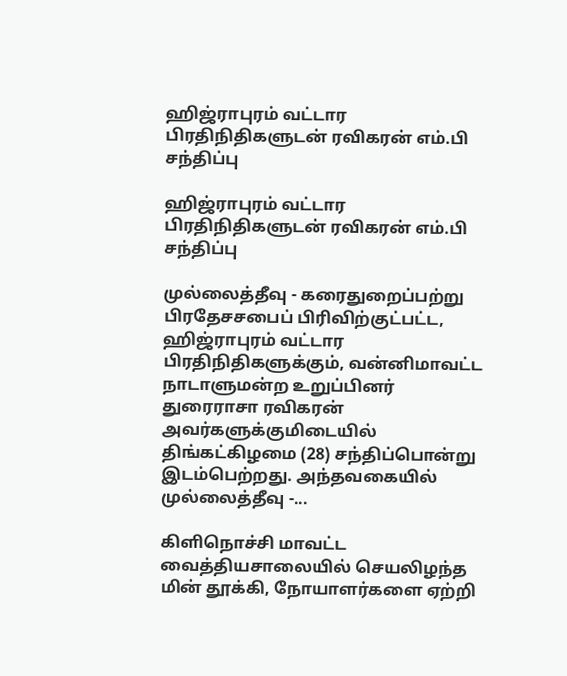ஹிஜ்ராபுரம் வட்டார பிரதிநிதிகளுடன் ரவிகரன் எம்.பி சந்திப்பு

ஹிஜ்ராபுரம் வட்டார பிரதிநிதிகளுடன் ரவிகரன் எம்.பி சந்திப்பு

முல்லைத்தீவு - கரைதுறைப்பற்று பிரதேசசபைப் பிரிவிற்குட்பட்ட, ஹிஜ்ராபுரம் வட்டார பிரதிநிதிகளுக்கும், வன்னிமாவட்ட நாடாளுமன்ற உறுப்பினர் துரைராசா ரவிகரன் அவர்களுக்குமிடையில் திங்கட்கிழமை (28) சந்திப்பொன்று இடம்பெற்றது. அந்தவகையில் முல்லைத்தீவு -...

கிளிநொச்சி மாவட்ட வைத்தியசாலையில் செயலிழந்த மின் தூக்கி, நோயாளர்களை ஏற்றி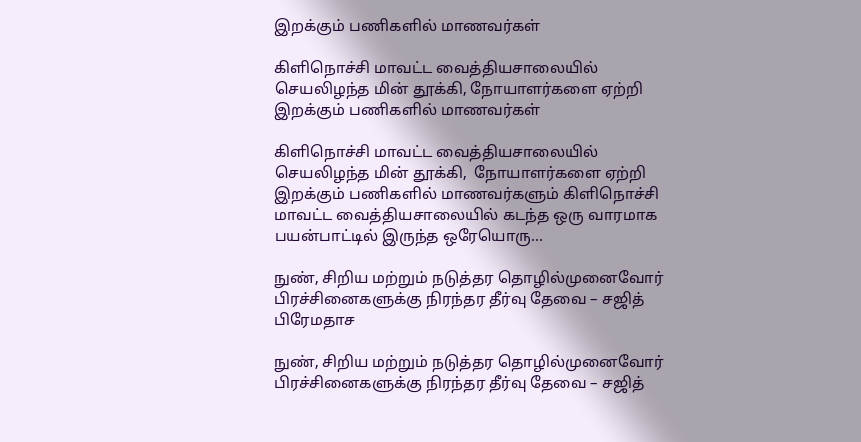இறக்கும் பணிகளில் மாணவர்கள்

கிளிநொச்சி மாவட்ட வைத்தியசாலையில் செயலிழந்த மின் தூக்கி, நோயாளர்களை ஏற்றி இறக்கும் பணிகளில் மாணவர்கள்

கிளிநொச்சி மாவட்ட வைத்தியசாலையில்  செயலிழந்த மின் தூக்கி,  நோயாளர்களை ஏற்றி இறக்கும் பணிகளில் மாணவர்களும் கிளிநொச்சி மாவட்ட வைத்தியசாலையில் கடந்த ஒரு வாரமாக  பயன்பாட்டில் இருந்த ஒரேயொரு...

நுண், சிறிய மற்றும் நடுத்தர தொழில்முனைவோர் பிரச்சினைகளுக்கு நிரந்தர தீர்வு தேவை – சஜித் பிரேமதாச

நுண், சிறிய மற்றும் நடுத்தர தொழில்முனைவோர் பிரச்சினைகளுக்கு நிரந்தர தீர்வு தேவை – சஜித்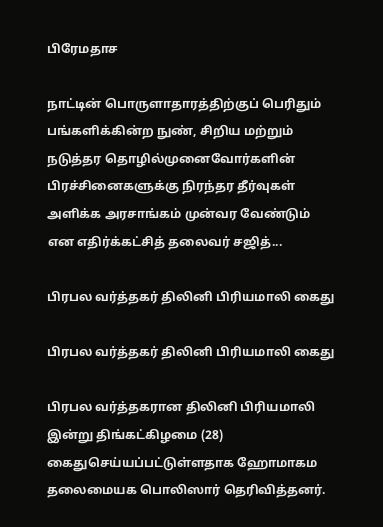பிரேமதாச

நாட்டின் பொருளாதாரத்திற்குப் பெரிதும் பங்களிக்கின்ற நுண், சிறிய மற்றும் நடுத்தர தொழில்முனைவோர்களின் பிரச்சினைகளுக்கு நிரந்தர தீர்வுகள் அளிக்க அரசாங்கம் முன்வர வேண்டும் என எதிர்க்கட்சித் தலைவர் சஜித்...

பிரபல வர்த்தகர் திலினி பிரியமாலி கைது

பிரபல வர்த்தகர் திலினி பிரியமாலி கைது

பிரபல வர்த்தகரான திலினி பிரியமாலி இன்று திங்கட்கிழமை (28) கைதுசெய்யப்பட்டுள்ளதாக ஹோமாகம தலைமையக பொலிஸார் தெரிவித்தனர்.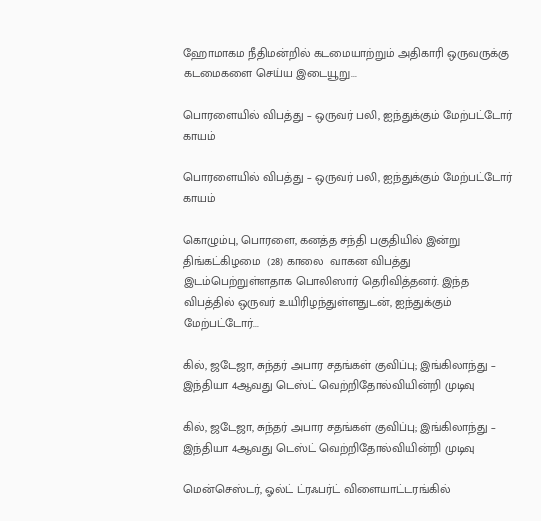ஹோமாகம நீதிமன்றில் கடமையாற்றும் அதிகாரி ஒருவருக்கு கடமைகளை செய்ய இடையூறு...

பொரளையில் விபத்து – ஒருவர் பலி, ஐந்துக்கும் மேற்பட்டோர் காயம்

பொரளையில் விபத்து – ஒருவர் பலி, ஐந்துக்கும் மேற்பட்டோர் காயம்

கொழும்பு, பொரளை, கனத்த சந்தி பகுதியில் இன்று திங்கட்கிழமை  (28) காலை  வாகன விபத்து இடம்பெற்றுள்ளதாக பொலிஸார் தெரிவித்தனர். இந்த விபத்தில் ஒருவர் உயிரிழந்துள்ளதுடன், ஐந்துக்கும் மேற்பட்டோர்...

கில், ஜடேஜா, சுந்தர் அபார சதங்கள் குவிப்பு; இங்கிலாந்து – இந்தியா 4ஆவது டெஸ்ட் வெற்றிதோல்வியின்றி முடிவு

கில், ஜடேஜா, சுந்தர் அபார சதங்கள் குவிப்பு; இங்கிலாந்து – இந்தியா 4ஆவது டெஸ்ட் வெற்றிதோல்வியின்றி முடிவு

மென்செஸ்டர், ஓல்ட் ட்ரஃபர்ட் விளையாட்டரங்கில்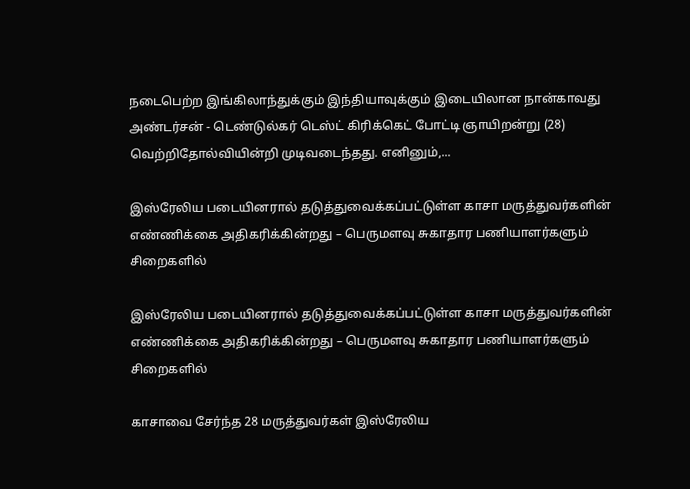நடைபெற்ற இங்கிலாந்துக்கும் இந்தியாவுக்கும் இடையிலான நான்காவது அண்டர்சன் - டெண்டுல்கர் டெஸ்ட் கிரிக்கெட் போட்டி ஞாயிறன்று (28) வெற்றிதோல்வியின்றி முடிவடைந்தது. எனினும்,...

இஸ்ரேலிய படையினரால் தடுத்துவைக்கப்பட்டுள்ள காசா மருத்துவர்களின் எண்ணிக்கை அதிகரிக்கின்றது – பெருமளவு சுகாதார பணியாளர்களும் சிறைகளில்

இஸ்ரேலிய படையினரால் தடுத்துவைக்கப்பட்டுள்ள காசா மருத்துவர்களின் எண்ணிக்கை அதிகரிக்கின்றது – பெருமளவு சுகாதார பணியாளர்களும் சிறைகளில்

காசாவை சேர்ந்த 28 மருத்துவர்கள் இஸ்ரேலிய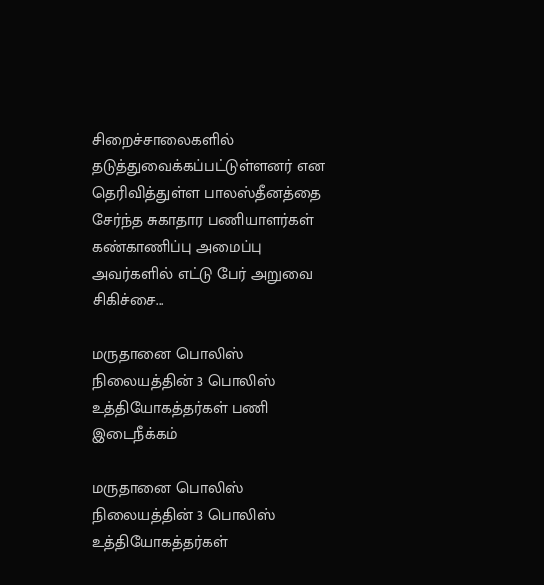சிறைச்சாலைகளில் தடுத்துவைக்கப்பட்டுள்ளனர் என தெரிவித்துள்ள பாலஸ்தீனத்தை சேர்ந்த சுகாதார பணியாளர்கள் கண்காணிப்பு அமைப்பு  அவர்களில் எட்டு பேர் அறுவை சிகிச்சை...

மருதானை பொலிஸ் நிலையத்தின் 3 பொலிஸ் உத்தியோகத்தர்கள் பணி இடைநீக்கம்

மருதானை பொலிஸ் நிலையத்தின் 3 பொலிஸ் உத்தியோகத்தர்கள்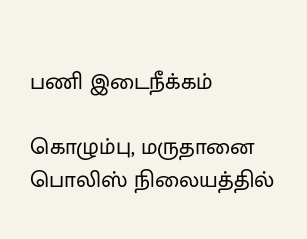பணி இடைநீக்கம்

கொழும்பு, மருதானை பொலிஸ் நிலையத்தில்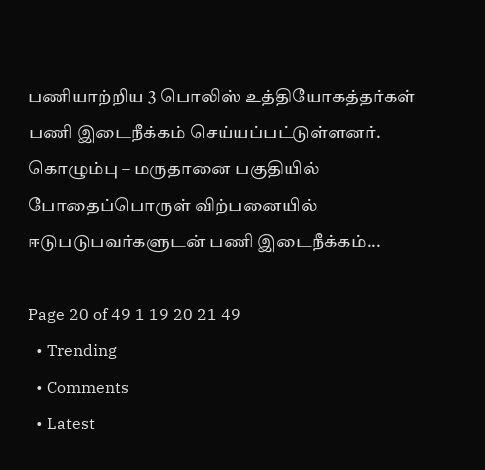பணியாற்றிய 3 பொலிஸ் உத்தியோகத்தர்கள் பணி இடைநீக்கம் செய்யப்பட்டுள்ளனர்.   கொழும்பு – மருதானை பகுதியில் போதைப்பொருள் விற்பனையில் ஈடுபடுபவர்களுடன் பணி இடைநீக்கம்...

Page 20 of 49 1 19 20 21 49
  • Trending
  • Comments
  • Latest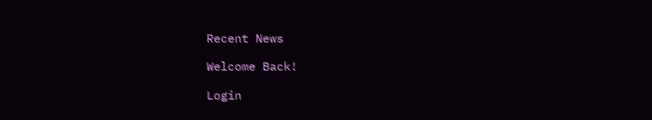Recent News

Welcome Back!

Login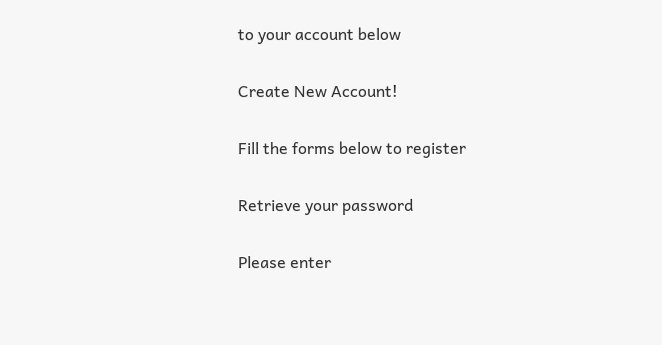to your account below

Create New Account!

Fill the forms below to register

Retrieve your password

Please enter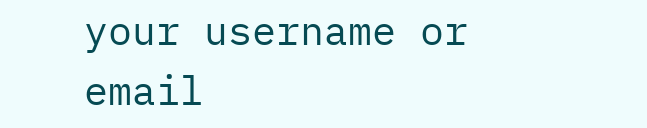your username or email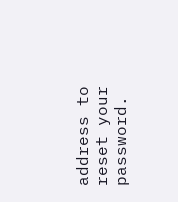address to reset your password.